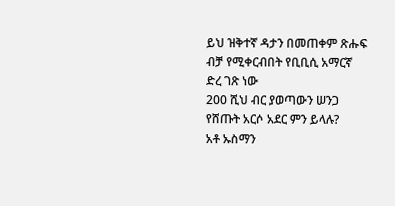ይህ ዝቅተኛ ዳታን በመጠቀም ጽሑፍ ብቻ የሚቀርብበት የቢቢሲ አማርኛ ድረ ገጽ ነው
200 ሺህ ብር ያወጣውን ሠንጋ የሸጡት አርሶ አደር ምን ይላሉ?
አቶ ኡስማን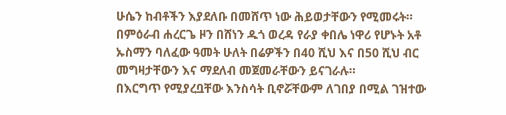ሁሴን ከብቶችን እያደለቡ በመሸጥ ነው ሕይወታቸውን የሚመሩት።
በምዕራብ ሐረርጌ ዞን በሸነን ዱጎ ወረዳ የራያ ቀበሌ ነዋሪ የሆኑት አቶ ኡስማን ባለፈው ዓመት ሁለት በሬዎችን በ40 ሺህ እና በ50 ሺህ ብር መግዛታቸውን እና ማደለብ መጀመራቸውን ይናገራሉ።
በእርግጥ የሚያረቧቸው እንስሳት ቢኖሯቸውም ለገበያ በሚል ገዝተው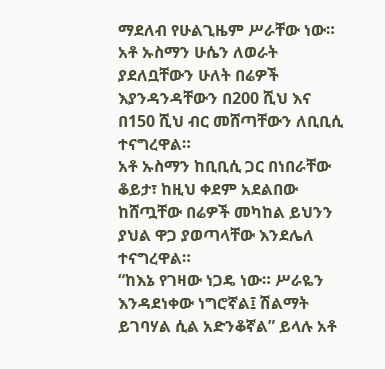ማደለብ የሁልጊዜም ሥራቸው ነው።
አቶ ኡስማን ሁሴን ለወራት ያደለቧቸውን ሁለት በሬዎች እያንዳንዳቸውን በ200 ሺህ እና በ150 ሺህ ብር መሸጣቸውን ለቢቢሲ ተናግረዋል።
አቶ ኡስማን ከቢቢሲ ጋር በነበራቸው ቆይታ፣ ከዚህ ቀደም አደልበው ከሸጧቸው በሬዎች መካከል ይህንን ያህል ዋጋ ያወጣላቸው እንደሌለ ተናግረዋል።
“ከእኔ የገዛው ነጋዴ ነው። ሥራዬን እንዳደነቀው ነግሮኛል፤ ሽልማት ይገባሃል ሲል አድንቆኛል” ይላሉ አቶ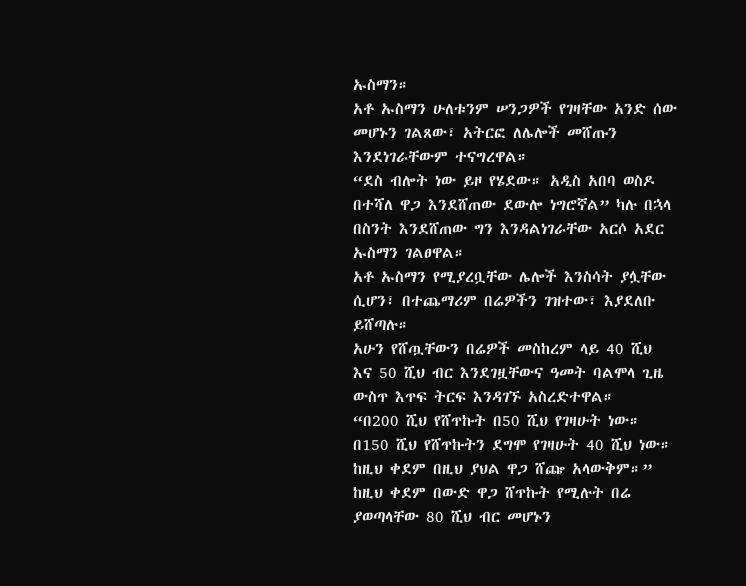ኡስማን።
አቶ ኡስማን ሁለቱንም ሠንጋዎች የገዛቸው አንድ ሰው መሆኑን ገልጸው፣ አትርፎ ለሌሎች መሸጡን እንደነገራቸውም ተናግረዋል።
“ደስ ብሎት ነው ይዞ የሄደው። አዲስ አበባ ወስዶ በተሻለ ዋጋ እንደሸጠው ደውሎ ነግሮኛል” ካሉ በኋላ በስንት እንደሸጠው ግን እንዳልነገራቸው አርሶ አደር ኡስማን ገልፀዋል።
አቶ ኡስማን የሚያረቧቸው ሌሎች እንስሳት ያሏቸው ሲሆን፣ በተጨማሪም በሬዎችን ገዝተው፣ እያደለቡ ይሸጣሉ።
አሁን የሸጧቸውን በሬዎች መስከረም ላይ 40 ሺህ እና 50 ሺህ ብር እንደገዟቸውና ዓመት ባልሞላ ጊዜ ውስጥ እጥፍ ትርፍ እንዳገኙ አስረድተዋል።
“በ200 ሺህ የሸጥኩት በ50 ሺህ የገዛሁት ነው። በ150 ሺህ የሸጥኩትን ደግሞ የገዛሁት 40 ሺህ ነው። ከዚህ ቀደም በዚህ ያህል ዋጋ ሸጬ አላውቅም።”
ከዚህ ቀደም በውድ ዋጋ ሸጥኩት የሚሉት በሬ ያወጣላቸው 80 ሺህ ብር መሆኑን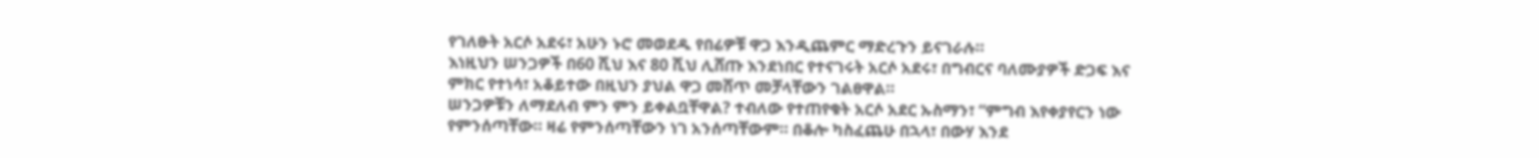የገለፁት አርሶ አደሩ፣ አሁን ኑሮ መወደዱ የበሬዎቹ ዋጋ እንዲጨምር ማድረጉን ይናገራሉ።
እነዚህን ሠንጋዎች በ60 ሺህ እና 80 ሺህ ሊሸጡ እንደነበር የተናገሩት አርሶ አደሩ፣ በግብርና ባለሙያዎች ድጋፍ እና ምክር የተነሳ፣ አቆይተው በዚህን ያህል ዋጋ መሸጥ መቻላቸውን ገልፀዋል።
ሠንጋዎቹን ለማደለብ ምን ምን ይቀልቧቸዋል? ተብለው የተጠየቁት አርሶ አደር ኡስማን፣ “ምግብ እየቀያየርን ነው የምንሰጣቸው። ዛሬ የምንሰጣቸውን ነገ አንሰጣቸውም። በቆሎ ካስፈጨሁ በኋላ፣ በውሃ እንደ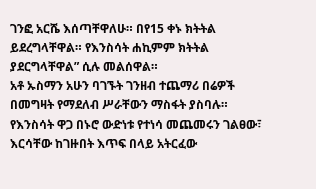ገንፎ አርሼ እሰጣቸዋለሁ። በየ15 ቀኑ ክትትል ይደረግላቸዋል። የእንስሳት ሐኪምም ክትትል ያደርግላቸዋል” ሲሉ መልሰዋል።
አቶ ኡስማን አሁን ባገኙት ገንዘብ ተጨማሪ በሬዎች በመግዛት የማደለብ ሥራቸውን ማስፋት ያስባሉ።
የእንስሳት ዋጋ በኑሮ ውድነቱ የተነሳ መጨመሩን ገልፀው፣ እርሳቸው ከገዙበት እጥፍ በላይ አትርፈው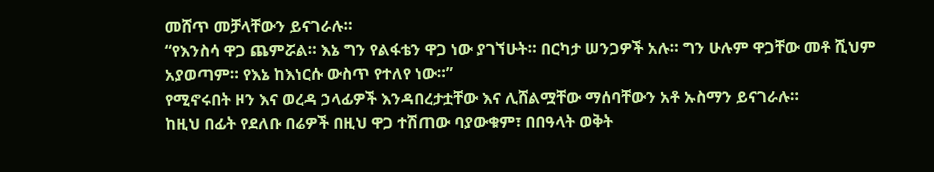መሸጥ መቻላቸውን ይናገራሉ።
“የእንስሳ ዋጋ ጨምሯል። እኔ ግን የልፋቴን ዋጋ ነው ያገኘሁት። በርካታ ሠንጋዎች አሉ። ግን ሁሉም ዋጋቸው መቶ ሺህም አያወጣም። የእኔ ከእነርሱ ውስጥ የተለየ ነው።”
የሚኖሩበት ዞን እና ወረዳ ኃላፊዎች እንዳበረታቷቸው እና ሊሸልሟቸው ማሰባቸውን አቶ ኡስማን ይናገራሉ።
ከዚህ በፊት የደለቡ በሬዎች በዚህ ዋጋ ተሽጠው ባያውቁም፣ በበዓላት ወቅት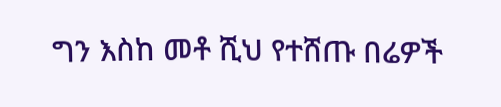ግን እስከ መቶ ሺህ የተሸጡ በሬዎች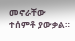መኖራቸው ተሰምቶ ያውቃል።